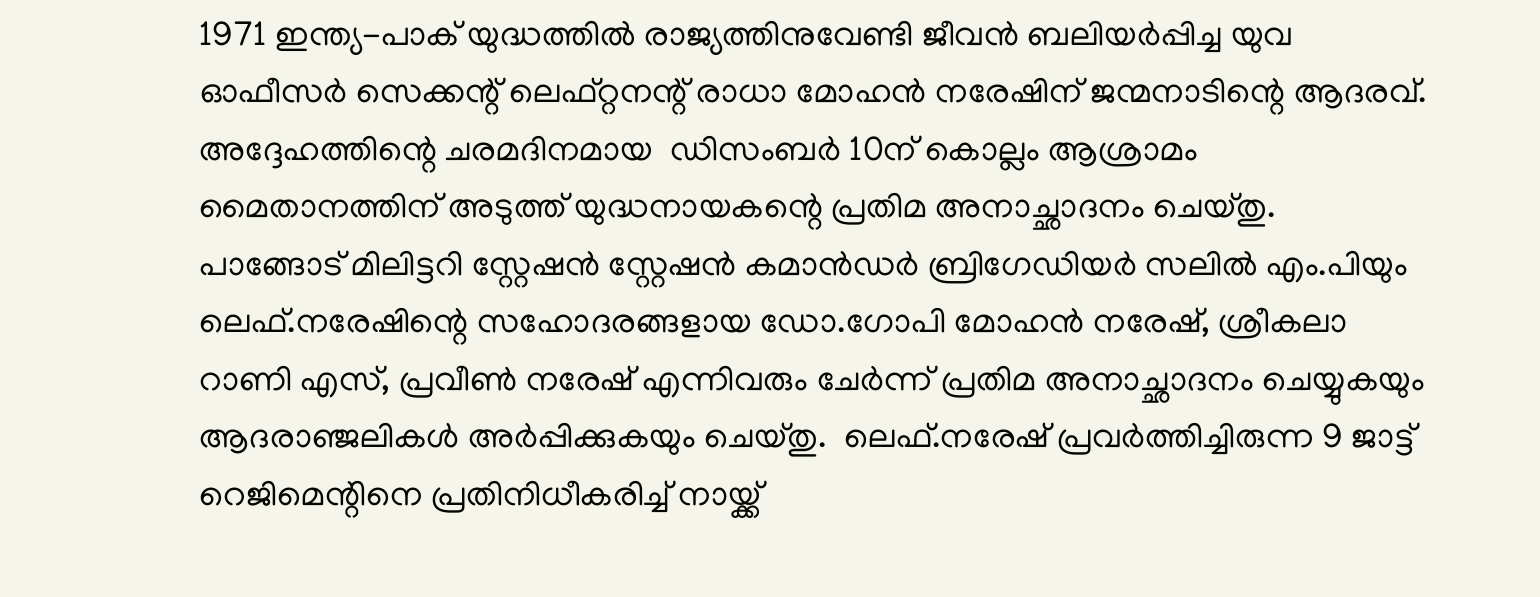1971 ഇന്ത്യ-പാക് യുദ്ധത്തില്‍ രാജ്യത്തിനുവേണ്ടി ജീവന്‍ ബലിയര്‍പ്പിച്ച യുവ ഓഫീസര്‍ സെക്കന്റ് ലെഫ്റ്റനന്റ് രാധാ മോഹന്‍ നരേഷിന് ജന്മനാടിന്റെ ആദരവ്.  അദ്ദേഹത്തിന്റെ ചരമദിനമായ  ഡിസംബര്‍ 10ന് കൊല്ലം ആശ്രാമം മൈതാനത്തിന് അടുത്ത് യുദ്ധനായകന്റെ പ്രതിമ അനാച്ഛാദനം ചെയ്തു.  പാങ്ങോട് മിലിട്ടറി സ്റ്റേഷന്‍ സ്റ്റേഷന്‍ കമാന്‍ഡര്‍ ബ്രിഗേഡിയര്‍ സലില്‍ എം.പിയും ലെഫ്.നരേഷിന്റെ സഹോദരങ്ങളായ ഡോ.ഗോപി മോഹന്‍ നരേഷ്, ശ്രീകലാ റാണി എസ്, പ്രവീണ്‍ നരേഷ് എന്നിവരും ചേര്‍ന്ന് പ്രതിമ അനാച്ഛാദനം ചെയ്യുകയും ആദരാഞ്ജലികള്‍ അര്‍പ്പിക്കുകയും ചെയ്തു.  ലെഫ്.നരേഷ് പ്രവര്‍ത്തിച്ചിരുന്ന 9 ജാട്ട് റെജിമെന്റിനെ പ്രതിനിധീകരിച്ച് നായ്ക്ക്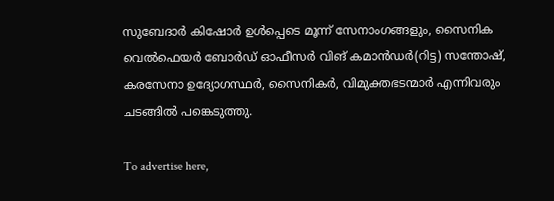സുബേദാര്‍ കിഷോര്‍ ഉള്‍പ്പെടെ മൂന്ന് സേനാംഗങ്ങളും, സൈനിക വെല്‍ഫെയര്‍ ബോര്‍ഡ് ഓഫീസര്‍ വിങ് കമാന്‍ഡര്‍(റിട്ട) സന്തോഷ്, കരസേനാ ഉദ്യോഗസ്ഥര്‍, സൈനികര്‍, വിമുക്തഭടന്മാര്‍ എന്നിവരും ചടങ്ങില്‍ പങ്കെടുത്തു.

To advertise here,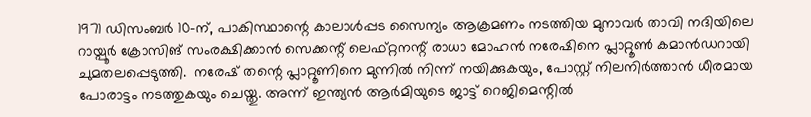1971 ഡിസംബര്‍ 10-ന്, പാകിസ്ഥാന്റെ കാലാള്‍പ്പട സൈന്യം ആക്രമണം നടത്തിയ മുനാവര്‍ താവി നദിയിലെ റായ്പൂര്‍ ക്രോസിങ് സംരക്ഷിക്കാന്‍ സെക്കന്റ് ലെഫ്റ്റനന്റ് രാധാ മോഹന്‍ നരേഷിനെ പ്ലാറ്റൂണ്‍ കമാന്‍ഡറായി ചുമതലപ്പെടുത്തി.  നരേഷ് തന്റെ പ്ലാറ്റൂണിനെ മുന്നില്‍ നിന്ന് നയിക്കുകയും, പോസ്റ്റ് നിലനിര്‍ത്താന്‍ ധീരമായ പോരാട്ടം നടത്തുകയും ചെയ്തു. അന്ന് ഇന്ത്യന്‍ ആര്‍മിയുടെ ജാട്ട് റെജിമെന്റില്‍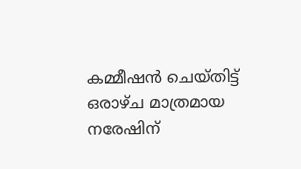കമ്മീഷന്‍ ചെയ്തിട്ട് ഒരാഴ്ച മാത്രമായ നരേഷിന്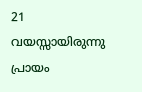21 വയസ്സായിരുന്നു പ്രായം